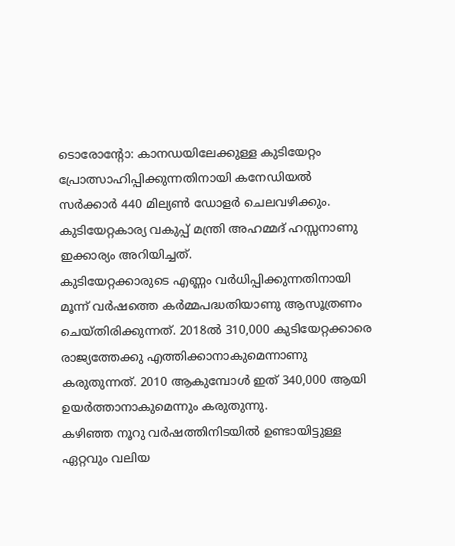ടൊരോന്റോ: കാനഡയിലേക്കുള്ള കുടിയേറ്റം പ്രോത്സാഹിപ്പിക്കുന്നതിനായി കനേഡിയൽ സർക്കാർ 440 മില്യൺ ഡോളർ ചെലവഴിക്കും. കുടിയേറ്റകാര്യ വകുപ്പ് മന്ത്രി അഹമ്മദ് ഹസ്സനാണു ഇക്കാര്യം അറിയിച്ചത്.
കുടിയേറ്റക്കാരുടെ എണ്ണം വർധിപ്പിക്കുന്നതിനായി മൂന്ന് വർഷത്തെ കർമ്മപദ്ധതിയാണു ആസൂത്രണം ചെയ്തിരിക്കുന്നത്. 2018ൽ 310,000 കുടിയേറ്റക്കാരെ രാജ്യത്തേക്കു എത്തിക്കാനാകുമെന്നാണു കരുതുന്നത്. 2010 ആകുമ്പോൾ ഇത് 340,000 ആയി ഉയർത്താനാകുമെന്നും കരുതുന്നു.
കഴിഞ്ഞ നൂറു വർഷത്തിനിടയിൽ ഉണ്ടായിട്ടുള്ള ഏറ്റവും വലിയ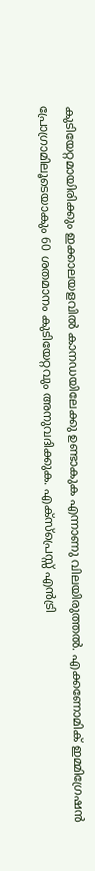കുടിയേറ്റമായിരിക്കും ഇക്കാലയളവിൽ കാനഡയിലേക്കു ഉണ്ടാകുക എന്നാണു വിലയിരുത്തൽ. എക്കണോമിക് ഇമ്മിഗ്രേഷൻ പ്രോഗ്രാമിലൂടെയാകും 60 ശതമാനം കുടിയേറ്റവും അനുവദിക്കുക. എക്സ്പ്രെസ്സ് എൻട്രി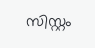സിസ്റ്റം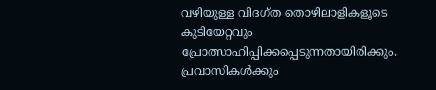വഴിയുള്ള വിദഗ്ത തൊഴിലാളികളൂടെ കുടിയേറ്റവും പ്രോത്സാഹിപ്പിക്കപ്പെടുന്നതായിരിക്കും.
പ്രവാസികൾക്കും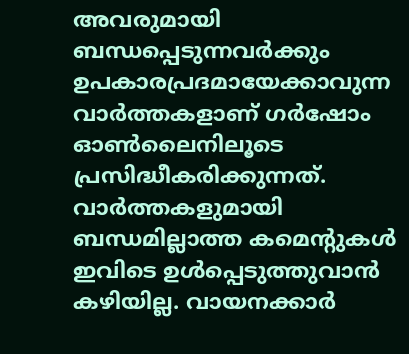അവരുമായി ബന്ധപ്പെടുന്നവർക്കും ഉപകാരപ്രദമായേക്കാവുന്ന വാർത്തകളാണ് ഗർഷോം ഓൺലൈനിലൂടെ പ്രസിദ്ധീകരിക്കുന്നത്. വാർത്തകളുമായി ബന്ധമില്ലാത്ത കമെന്റുകൾ ഇവിടെ ഉൾപ്പെടുത്തുവാൻ കഴിയില്ല. വായനക്കാർ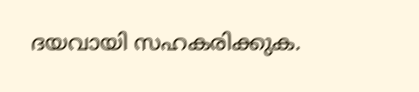ദയവായി സഹകരിക്കുക.